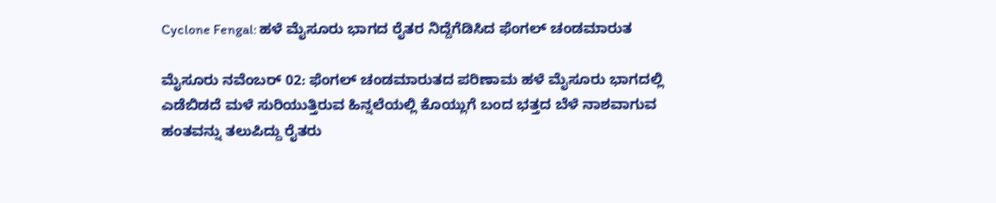Cyclone Fengal: ಹಳೆ ಮೈಸೂರು ಭಾಗದ ರೈತರ ನಿದ್ದೆಗೆಡಿಸಿದ ಫೆಂಗಲ್ ಚಂಡಮಾರುತ

ಮೈಸೂರು ನವೆಂಬರ್‌ 02: ಫೆಂಗಲ್ ಚಂಡಮಾರುತದ ಪರಿಣಾಮ ಹಳೆ ಮೈಸೂರು ಭಾಗದಲ್ಲಿ ಎಡೆಬಿಡದೆ ಮಳೆ ಸುರಿಯುತ್ತಿರುವ ಹಿನ್ನಲೆಯಲ್ಲಿ ಕೊಯ್ಲುಗೆ ಬಂದ ಭತ್ತದ ಬೆಳೆ ನಾಶವಾಗುವ ಹಂತವನ್ನು ತಲುಪಿದ್ದು ರೈತರು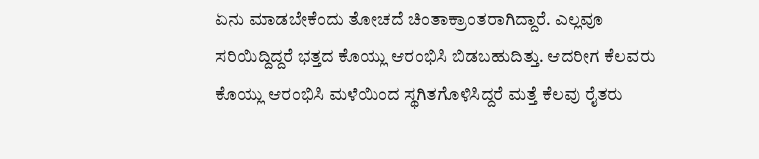ಏನು ಮಾಡಬೇಕೆಂದು ತೋಚದೆ ಚಿಂತಾಕ್ರಾಂತರಾಗಿದ್ದಾರೆ. ಎಲ್ಲವೂ ಸರಿಯಿದ್ದಿದ್ದರೆ ಭತ್ತದ ಕೊಯ್ಲು ಆರಂಭಿಸಿ ಬಿಡಬಹುದಿತ್ತು. ಆದರೀಗ ಕೆಲವರು ಕೊಯ್ಲು ಆರಂಭಿಸಿ ಮಳೆಯಿಂದ ಸ್ಥಗಿತಗೊಳಿಸಿದ್ದರೆ ಮತ್ತೆ ಕೆಲವು ರೈತರು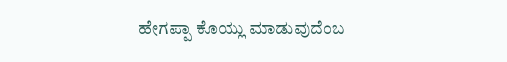ಹೇಗಪ್ಪಾ ಕೊಯ್ಲು ಮಾಡುವುದೆಂಬ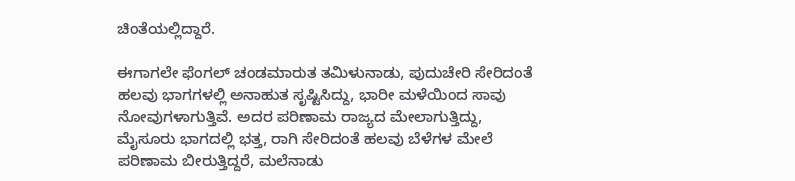ಚಿಂತೆಯಲ್ಲಿದ್ದಾರೆ.

ಈಗಾಗಲೇ ಫೆಂಗಲ್ ಚಂಡಮಾರುತ ತಮಿಳುನಾಡು, ಪುದುಚೇರಿ ಸೇರಿದಂತೆ ಹಲವು ಭಾಗಗಳಲ್ಲಿ ಅನಾಹುತ ಸೃಷ್ಟಿಸಿದ್ದು, ಭಾರೀ ಮಳೆಯಿಂದ ಸಾವು ನೋವುಗಳಾಗುತ್ತಿವೆ. ಅದರ ಪರಿಣಾಮ ರಾಜ್ಯದ ಮೇಲಾಗುತ್ತಿದ್ದು, ಮೈಸೂರು ಭಾಗದಲ್ಲಿ ಭತ್ತ, ರಾಗಿ ಸೇರಿದಂತೆ ಹಲವು ಬೆಳೆಗಳ ಮೇಲೆ ಪರಿಣಾಮ ಬೀರುತ್ತಿದ್ದರೆ, ಮಲೆನಾಡು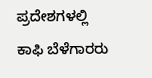ಪ್ರದೇಶಗಳಲ್ಲಿ ಕಾಫಿ ಬೆಳೆಗಾರರು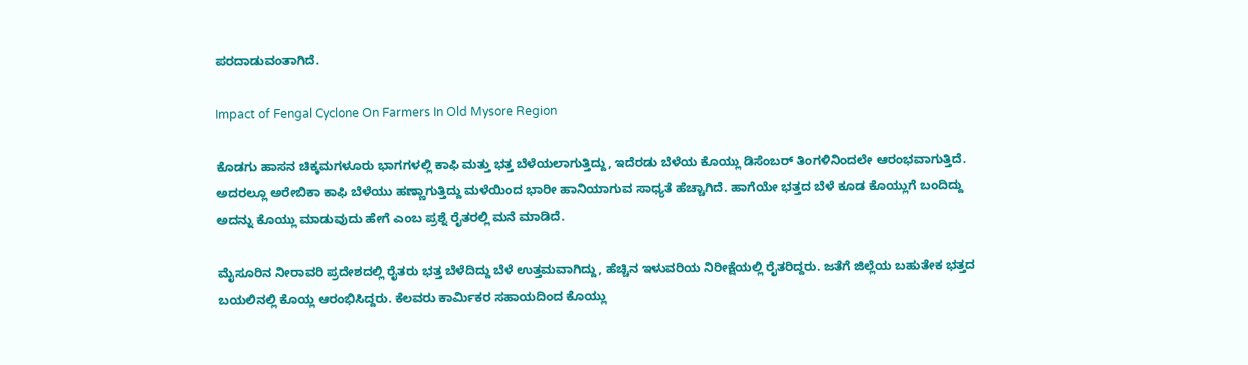ಪರದಾಡುವಂತಾಗಿದೆ.

Impact of Fengal Cyclone On Farmers In Old Mysore Region

ಕೊಡಗು ಹಾಸನ ಚಿಕ್ಕಮಗಳೂರು ಭಾಗಗಳಲ್ಲಿ ಕಾಫಿ ಮತ್ತು ಭತ್ತ ಬೆಳೆಯಲಾಗುತ್ತಿದ್ದು, ಇದೆರಡು ಬೆಳೆಯ ಕೊಯ್ಲು ಡಿಸೆಂಬರ್ ತಿಂಗಳಿನಿಂದಲೇ ಆರಂಭವಾಗುತ್ತಿದೆ. ಅದರಲ್ಲೂ ಅರೇಬಿಕಾ ಕಾಫಿ ಬೆಳೆಯು ಹಣ್ಣಾಗುತ್ತಿದ್ದು ಮಳೆಯಿಂದ ಭಾರೀ ಹಾನಿಯಾಗುವ ಸಾಧ್ಯತೆ ಹೆಚ್ಚಾಗಿದೆ. ಹಾಗೆಯೇ ಭತ್ತದ ಬೆಳೆ ಕೂಡ ಕೊಯ್ಲುಗೆ ಬಂದಿದ್ದು ಅದನ್ನು ಕೊಯ್ಲು ಮಾಡುವುದು ಹೇಗೆ ಎಂಬ ಪ್ರಶ್ನೆ ರೈತರಲ್ಲಿ ಮನೆ ಮಾಡಿದೆ.

ಮೈಸೂರಿನ ನೀರಾವರಿ ಪ್ರದೇಶದಲ್ಲಿ ರೈತರು ಭತ್ತ ಬೆಳೆದಿದ್ದು ಬೆಳೆ ಉತ್ತಮವಾಗಿದ್ದು, ಹೆಚ್ಚಿನ ಇಳುವರಿಯ ನಿರೀಕ್ಷೆಯಲ್ಲಿ ರೈತರಿದ್ದರು. ಜತೆಗೆ ಜಿಲ್ಲೆಯ ಬಹುತೇಕ ಭತ್ತದ ಬಯಲಿನಲ್ಲಿ ಕೊಯ್ಲ ಆರಂಭಿಸಿದ್ದರು. ಕೆಲವರು ಕಾರ್ಮಿಕರ ಸಹಾಯದಿಂದ ಕೊಯ್ಲು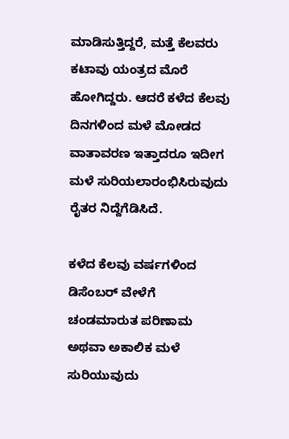ಮಾಡಿಸುತ್ತಿದ್ದರೆ, ಮತ್ತೆ ಕೆಲವರು ಕಟಾವು ಯಂತ್ರದ ಮೊರೆ ಹೋಗಿದ್ದರು. ಆದರೆ ಕಳೆದ ಕೆಲವು ದಿನಗಳಿಂದ ಮಳೆ ಮೋಡದ ವಾತಾವರಣ ಇತ್ತಾದರೂ ಇದೀಗ ಮಳೆ ಸುರಿಯಲಾರಂಭಿಸಿರುವುದು ರೈತರ ನಿದ್ದೆಗೆಡಿಸಿದೆ.

ಕಳೆದ ಕೆಲವು ವರ್ಷಗಳಿಂದ ಡಿಸೆಂಬರ್ ವೇಳೆಗೆ ಚಂಡಮಾರುತ ಪರಿಣಾಮ ಅಥವಾ ಅಕಾಲಿಕ ಮಳೆ ಸುರಿಯುವುದು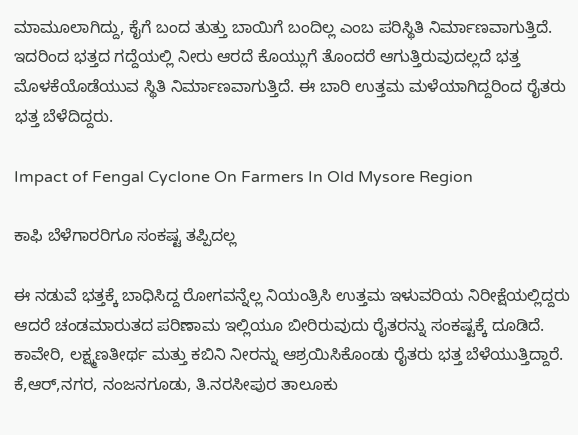ಮಾಮೂಲಾಗಿದ್ದು, ಕೈಗೆ ಬಂದ ತುತ್ತು ಬಾಯಿಗೆ ಬಂದಿಲ್ಲ ಎಂಬ ಪರಿಸ್ಥಿತಿ ನಿರ್ಮಾಣವಾಗುತ್ತಿದೆ. ಇದರಿಂದ ಭತ್ತದ ಗದ್ದೆಯಲ್ಲಿ ನೀರು ಆರದೆ ಕೊಯ್ಲುಗೆ ತೊಂದರೆ ಆಗುತ್ತಿರುವುದಲ್ಲದೆ ಭತ್ತ ಮೊಳಕೆಯೊಡೆಯುವ ಸ್ಥಿತಿ ನಿರ್ಮಾಣವಾಗುತ್ತಿದೆ. ಈ ಬಾರಿ ಉತ್ತಮ ಮಳೆಯಾಗಿದ್ದರಿಂದ ರೈತರು ಭತ್ತ ಬೆಳೆದಿದ್ದರು.

Impact of Fengal Cyclone On Farmers In Old Mysore Region

ಕಾಫಿ ಬೆಳೆಗಾರರಿಗೂ ಸಂಕಷ್ಟ ತಪ್ಪಿದಲ್ಲ

ಈ ನಡುವೆ ಭತ್ತಕ್ಕೆ ಬಾಧಿಸಿದ್ದ ರೋಗವನ್ನೆಲ್ಲ ನಿಯಂತ್ರಿಸಿ ಉತ್ತಮ ಇಳುವರಿಯ ನಿರೀಕ್ಷೆಯಲ್ಲಿದ್ದರು ಆದರೆ ಚಂಡಮಾರುತದ ಪರಿಣಾಮ ಇಲ್ಲಿಯೂ ಬೀರಿರುವುದು ರೈತರನ್ನು ಸಂಕಷ್ಟಕ್ಕೆ ದೂಡಿದೆ. ಕಾವೇರಿ, ಲಕ್ಷ್ಮಣತೀರ್ಥ ಮತ್ತು ಕಬಿನಿ ನೀರನ್ನು ಆಶ್ರಯಿಸಿಕೊಂಡು ರೈತರು ಭತ್ತ ಬೆಳೆಯುತ್ತಿದ್ದಾರೆ. ಕೆ,ಆರ್,ನಗರ, ನಂಜನಗೂಡು, ತಿ.ನರಸೀಪುರ ತಾಲೂಕು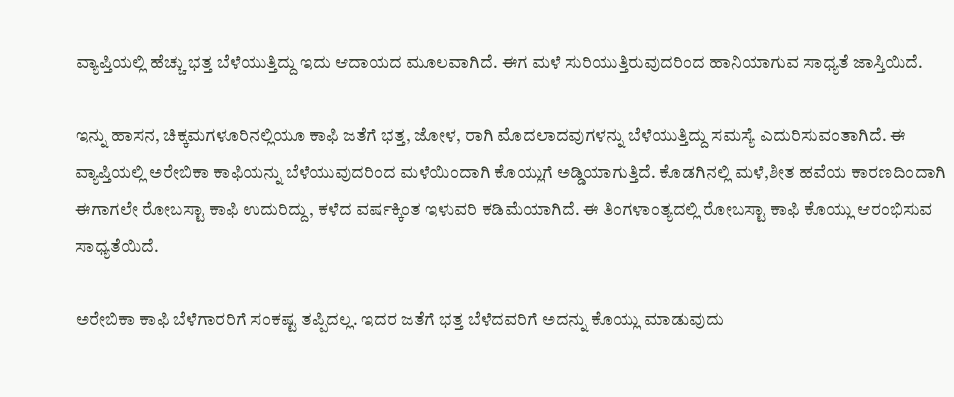ವ್ಯಾಪ್ತಿಯಲ್ಲಿ ಹೆಚ್ಚು ಭತ್ತ ಬೆಳೆಯುತ್ತಿದ್ದು ಇದು ಆದಾಯದ ಮೂಲವಾಗಿದೆ. ಈಗ ಮಳೆ ಸುರಿಯುತ್ತಿರುವುದರಿಂದ ಹಾನಿಯಾಗುವ ಸಾಧ್ಯತೆ ಜಾಸ್ತಿಯಿದೆ.

ಇನ್ನು ಹಾಸನ, ಚಿಕ್ಕಮಗಳೂರಿನಲ್ಲಿಯೂ ಕಾಫಿ ಜತೆಗೆ ಭತ್ತ, ಜೋಳ, ರಾಗಿ ಮೊದಲಾದವುಗಳನ್ನು ಬೆಳೆಯುತ್ತಿದ್ದು ಸಮಸ್ಯೆ ಎದುರಿಸುವಂತಾಗಿದೆ. ಈ ವ್ಯಾಪ್ತಿಯಲ್ಲಿ ಅರೇಬಿಕಾ ಕಾಫಿಯನ್ನು ಬೆಳೆಯುವುದರಿಂದ ಮಳೆಯಿಂದಾಗಿ ಕೊಯ್ಲುಗೆ ಅಡ್ಡಿಯಾಗುತ್ತಿದೆ. ಕೊಡಗಿನಲ್ಲಿ ಮಳೆ,ಶೀತ ಹವೆಯ ಕಾರಣದಿಂದಾಗಿ ಈಗಾಗಲೇ ರೋಬಸ್ಟಾ ಕಾಫಿ ಉದುರಿದ್ದು, ಕಳೆದ ವರ್ಷಕ್ಕಿಂತ ಇಳುವರಿ ಕಡಿಮೆಯಾಗಿದೆ. ಈ ತಿಂಗಳಾಂತ್ಯದಲ್ಲಿ ರೋಬಸ್ಟಾ ಕಾಫಿ ಕೊಯ್ಲು ಆರಂಭಿಸುವ ಸಾಧ್ಯತೆಯಿದೆ.

ಅರೇಬಿಕಾ ಕಾಫಿ ಬೆಳೆಗಾರರಿಗೆ ಸಂಕಷ್ಟ ತಪ್ಪಿದಲ್ಲ. ಇದರ ಜತೆಗೆ ಭತ್ತ ಬೆಳೆದವರಿಗೆ ಅದನ್ನು ಕೊಯ್ಲು ಮಾಡುವುದು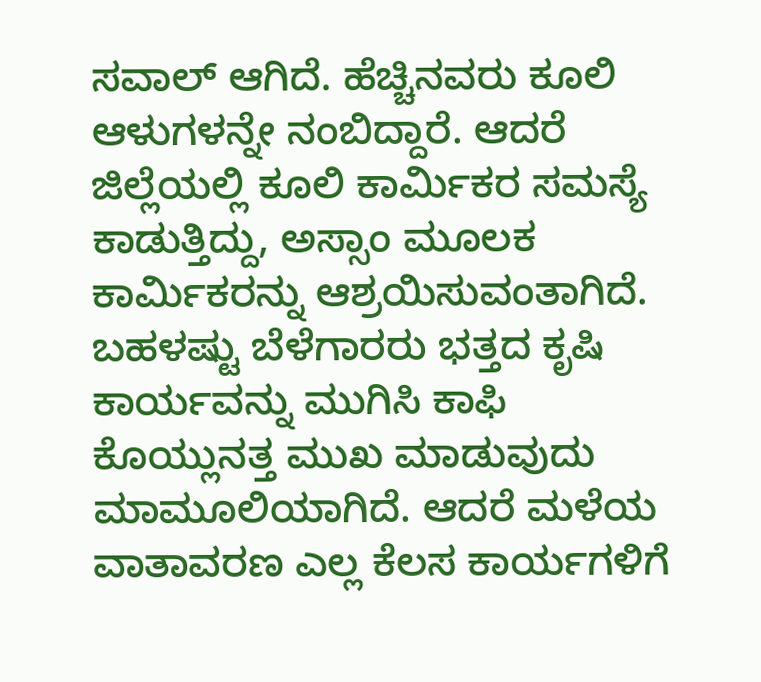ಸವಾಲ್ ಆಗಿದೆ. ಹೆಚ್ಚಿನವರು ಕೂಲಿ ಆಳುಗಳನ್ನೇ ನಂಬಿದ್ದಾರೆ. ಆದರೆ ಜಿಲ್ಲೆಯಲ್ಲಿ ಕೂಲಿ ಕಾರ್ಮಿಕರ ಸಮಸ್ಯೆ ಕಾಡುತ್ತಿದ್ದು, ಅಸ್ಸಾಂ ಮೂಲಕ ಕಾರ್ಮಿಕರನ್ನು ಆಶ್ರಯಿಸುವಂತಾಗಿದೆ. ಬಹಳಷ್ಟು ಬೆಳೆಗಾರರು ಭತ್ತದ ಕೃಷಿ ಕಾರ್ಯವನ್ನು ಮುಗಿಸಿ ಕಾಫಿ ಕೊಯ್ಲುನತ್ತ ಮುಖ ಮಾಡುವುದು ಮಾಮೂಲಿಯಾಗಿದೆ. ಆದರೆ ಮಳೆಯ ವಾತಾವರಣ ಎಲ್ಲ ಕೆಲಸ ಕಾರ್ಯಗಳಿಗೆ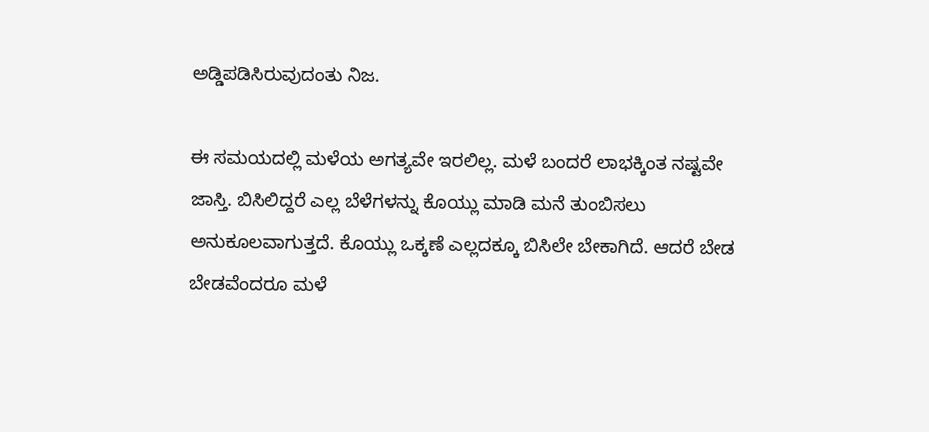ಅಡ್ಡಿಪಡಿಸಿರುವುದಂತು ನಿಜ.

ಈ ಸಮಯದಲ್ಲಿ ಮಳೆಯ ಅಗತ್ಯವೇ ಇರಲಿಲ್ಲ. ಮಳೆ ಬಂದರೆ ಲಾಭಕ್ಕಿಂತ ನಷ್ಟವೇ ಜಾಸ್ತಿ. ಬಿಸಿಲಿದ್ದರೆ ಎಲ್ಲ ಬೆಳೆಗಳನ್ನು ಕೊಯ್ಲು ಮಾಡಿ ಮನೆ ತುಂಬಿಸಲು ಅನುಕೂಲವಾಗುತ್ತದೆ. ಕೊಯ್ಲು ಒಕ್ಕಣೆ ಎಲ್ಲದಕ್ಕೂ ಬಿಸಿಲೇ ಬೇಕಾಗಿದೆ. ಆದರೆ ಬೇಡ ಬೇಡವೆಂದರೂ ಮಳೆ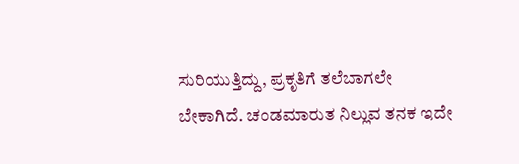ಸುರಿಯುತ್ತಿದ್ದು, ಪ್ರಕೃತಿಗೆ ತಲೆಬಾಗಲೇ ಬೇಕಾಗಿದೆ. ಚಂಡಮಾರುತ ನಿಲ್ಲುವ ತನಕ ಇದೇ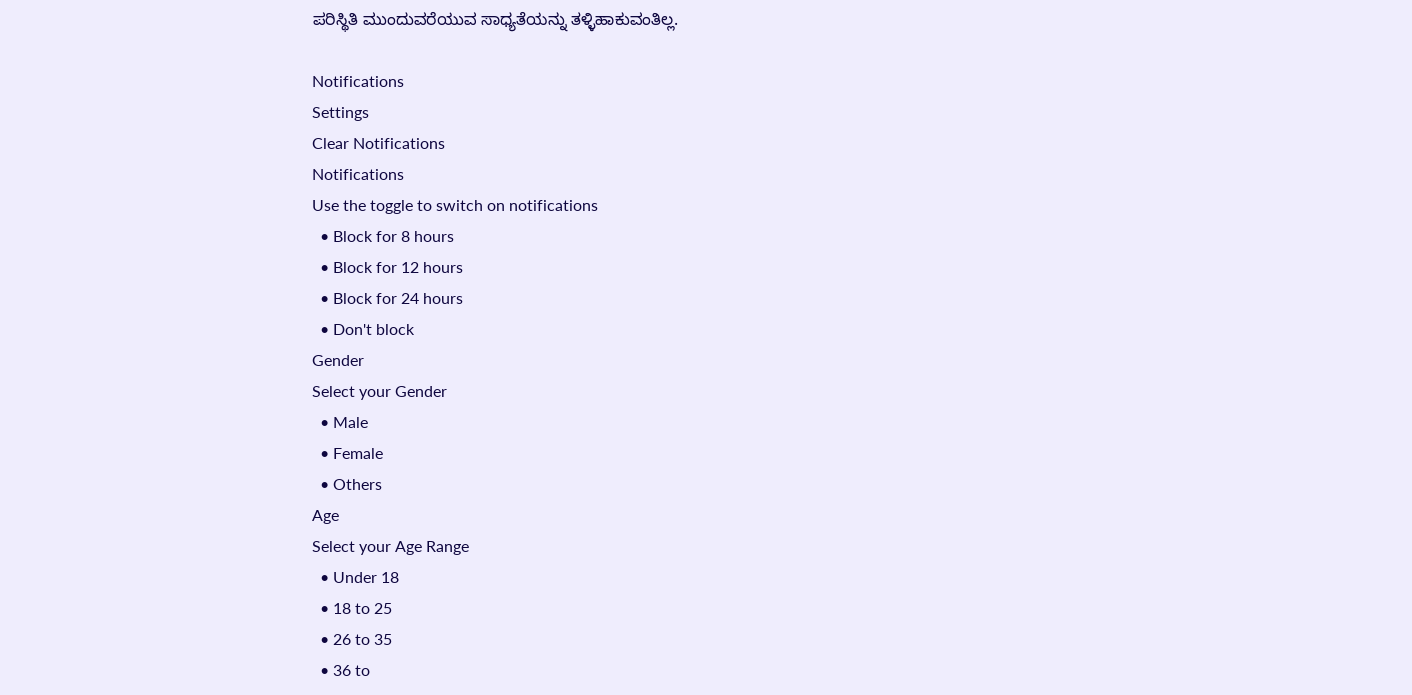ಪರಿಸ್ಥಿತಿ ಮುಂದುವರೆಯುವ ಸಾಧ್ಯತೆಯನ್ನು ತಳ್ಳಿಹಾಕುವಂತಿಲ್ಲ.

Notifications
Settings
Clear Notifications
Notifications
Use the toggle to switch on notifications
  • Block for 8 hours
  • Block for 12 hours
  • Block for 24 hours
  • Don't block
Gender
Select your Gender
  • Male
  • Female
  • Others
Age
Select your Age Range
  • Under 18
  • 18 to 25
  • 26 to 35
  • 36 to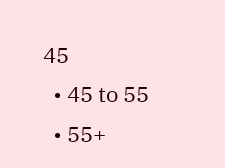45
  • 45 to 55
  • 55+